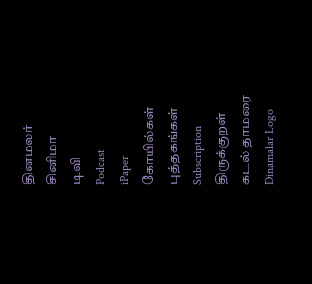தினமலர்
சினிமா
டிவி
Podcast
iPaper
கோயில்கள்
புத்தகங்கள்
Subscription
திருக்குறள்
கடல் தாமரை
Dinamalar Logo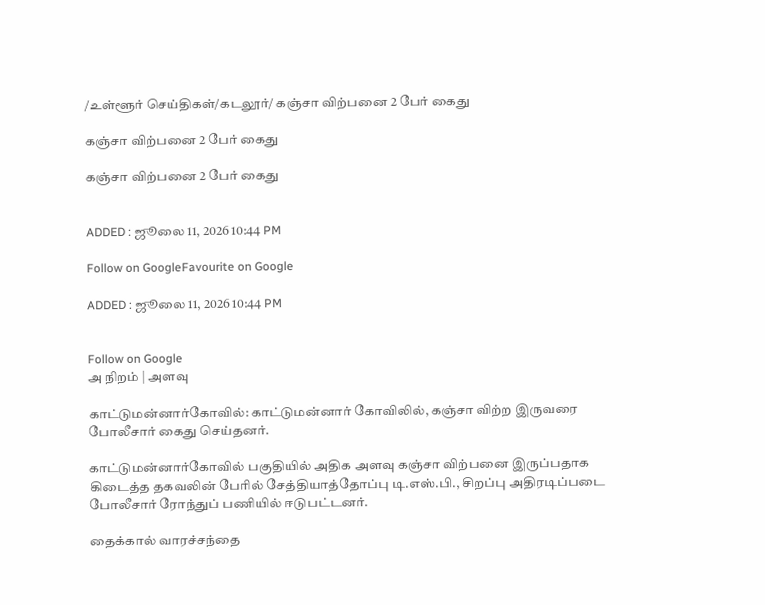/உள்ளூர் செய்திகள்/கடலூர்/ கஞ்சா விற்பனை 2 பேர் கைது

கஞ்சா விற்பனை 2 பேர் கைது

கஞ்சா விற்பனை 2 பேர் கைது


ADDED : ஜூலை 11, 2026 10:44 PM

Follow on GoogleFavourite on Google

ADDED : ஜூலை 11, 2026 10:44 PM


Follow on Google
அ நிறம் | அளவு

காட்டுமன்னார்கோவில்: காட்டுமன்னார் கோவிலில், கஞ்சா விற்ற இருவரை போலீசார் கைது செய்தனர்.

காட்டுமன்னார்கோவில் பகுதியில் அதிக அளவு கஞ்சா விற்பனை இருப்பதாக கிடைத்த தகவலின் பேரில் சேத்தியாத்தோப்பு டி.எஸ்.பி., சிறப்பு அதிரடிப்படை போலீசார் ரோந்துப் பணியில் ஈடுபட்டனர்.

தைக்கால் வாரச்சந்தை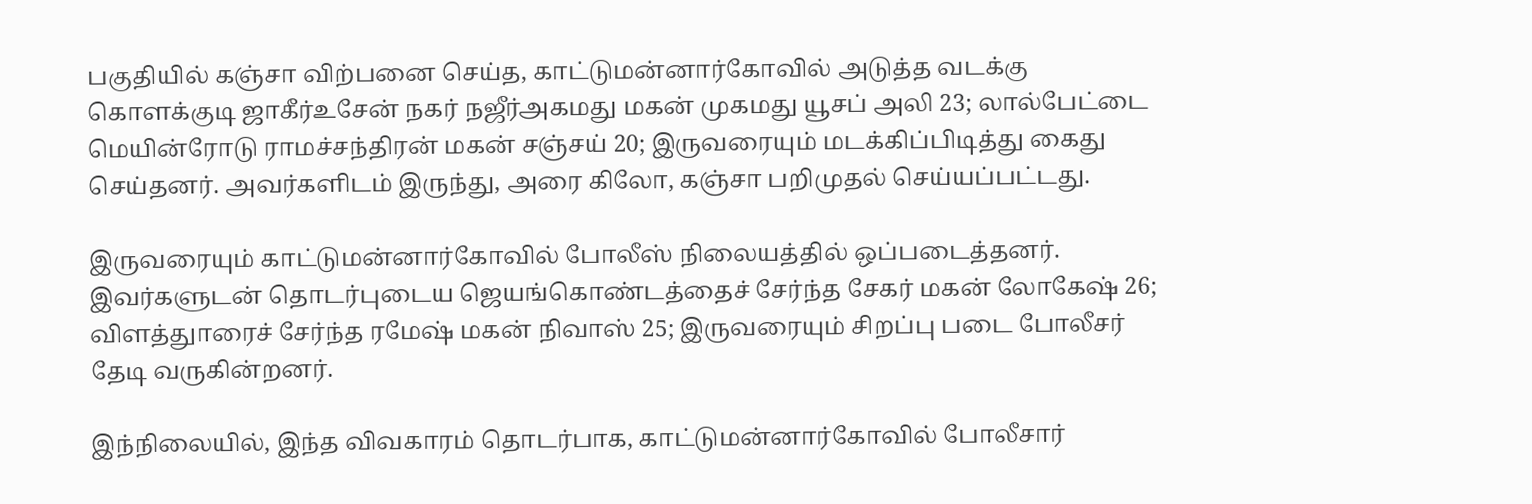பகுதியில் கஞ்சா விற்பனை செய்த, காட்டுமன்னார்கோவில் அடுத்த வடக்கு கொளக்குடி ஜாகீர்உசேன் நகர் நஜீர்அகமது மகன் முகமது யூசப் அலி 23; லால்பேட்டை மெயின்ரோடு ராமச்சந்திரன் மகன் சஞ்சய் 20; இருவரையும் மடக்கிப்பிடித்து கைது செய்தனர். அவர்களிடம் இருந்து, அரை கிலோ, கஞ்சா பறிமுதல் செய்யப்பட்டது.

இருவரையும் காட்டுமன்னார்கோவில் போலீஸ் நிலையத்தில் ஒப்படைத்தனர். இவர்களுடன் தொடர்புடைய ஜெயங்கொண்டத்தைச் சேர்ந்த சேகர் மகன் லோகேஷ் 26; விளத்துாரைச் சேர்ந்த ரமேஷ் மகன் நிவாஸ் 25; இருவரையும் சிறப்பு படை போலீசர் தேடி வருகின்றனர்.

இந்நிலையில், இந்த விவகாரம் தொடர்பாக, காட்டுமன்னார்கோவில் போலீசார்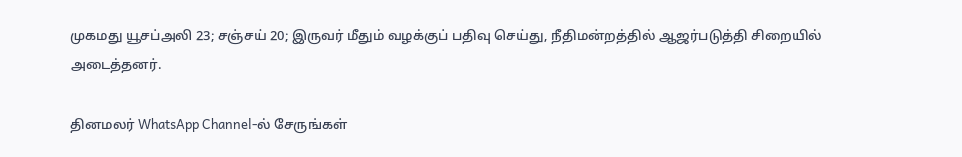முகமது யூசப்அலி 23; சஞ்சய் 20; இருவர் மீதும் வழக்குப் பதிவு செய்து, நீதிமன்றத்தில் ஆஜர்படுத்தி சிறையில் அடைத்தனர்.

தினமலர் WhatsApp Channel-ல் சேருங்கள்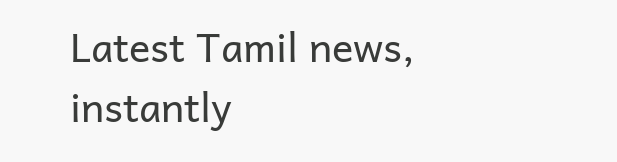Latest Tamil news, instantly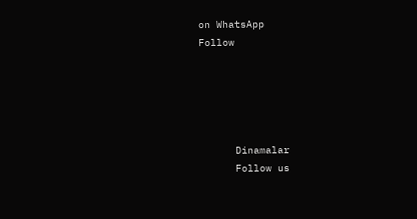on WhatsApp
Follow





      Dinamalar
      Follow us